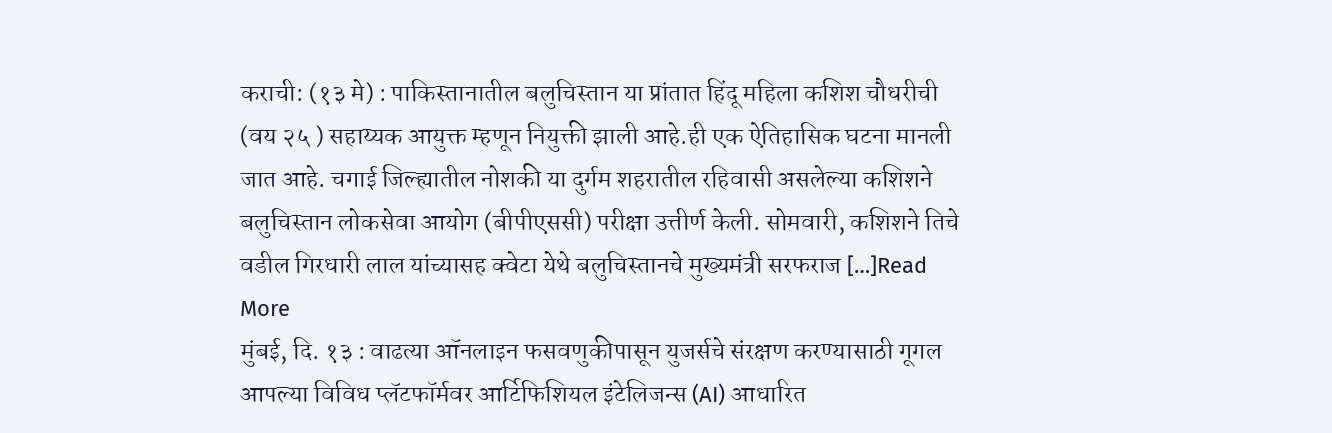कराची: (१३ मे) : पाकिस्तानातील बलुचिस्तान या प्रांतात हिंदू महिला कशिश चौधरीची (वय २५ ) सहाय्यक आयुक्त म्हणून नियुक्ती झाली आहे.ही एक ऐतिहासिक घटना मानली जात आहे. चगाई जिल्ह्यातील नोशकी या दुर्गम शहरातील रहिवासी असलेल्या कशिशने बलुचिस्तान लोकसेवा आयोग (बीपीएससी) परीक्षा उत्तीर्ण केली. सोमवारी, कशिशने तिचे वडील गिरधारी लाल यांच्यासह क्वेटा येथे बलुचिस्तानचे मुख्यमंत्री सरफराज […]Read More
मुंबई, दि. १३ : वाढत्या ऑनलाइन फसवणुकीपासून युजर्सचे संरक्षण करण्यासाठी गूगल आपल्या विविध प्लॅटफॉर्मवर आर्टिफिशियल इंटेलिजन्स (AI) आधारित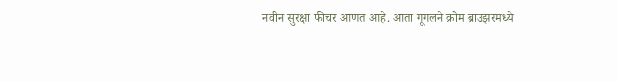नवीन सुरक्षा फीचर आणत आहे. आता गूगलने क्रोम ब्राउझरमध्ये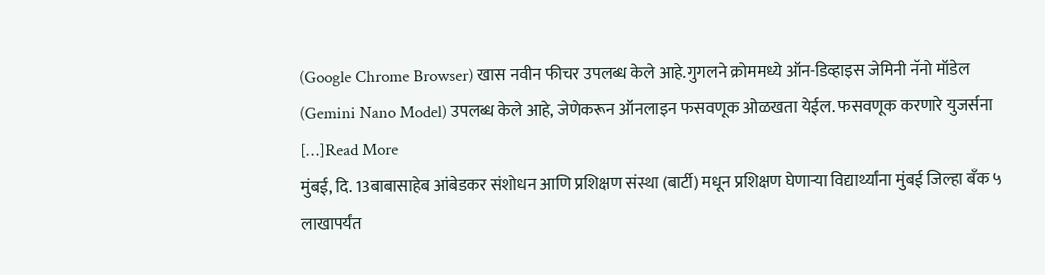(Google Chrome Browser) खास नवीन फीचर उपलब्ध केले आहे.गुगलने क्रोममध्ये ऑन-डिव्हाइस जेमिनी नॅनो मॉडेल (Gemini Nano Model) उपलब्ध केले आहे, जेणेकरून ऑनलाइन फसवणूक ओळखता येईल. फसवणूक करणारे युजर्सना […]Read More
मुंबई, दि. 13बाबासाहेब आंबेडकर संशोधन आणि प्रशिक्षण संस्था (बार्टी) मधून प्रशिक्षण घेणाऱ्या विद्यार्थ्यांना मुंबई जिल्हा बँक ५ लाखापर्यंत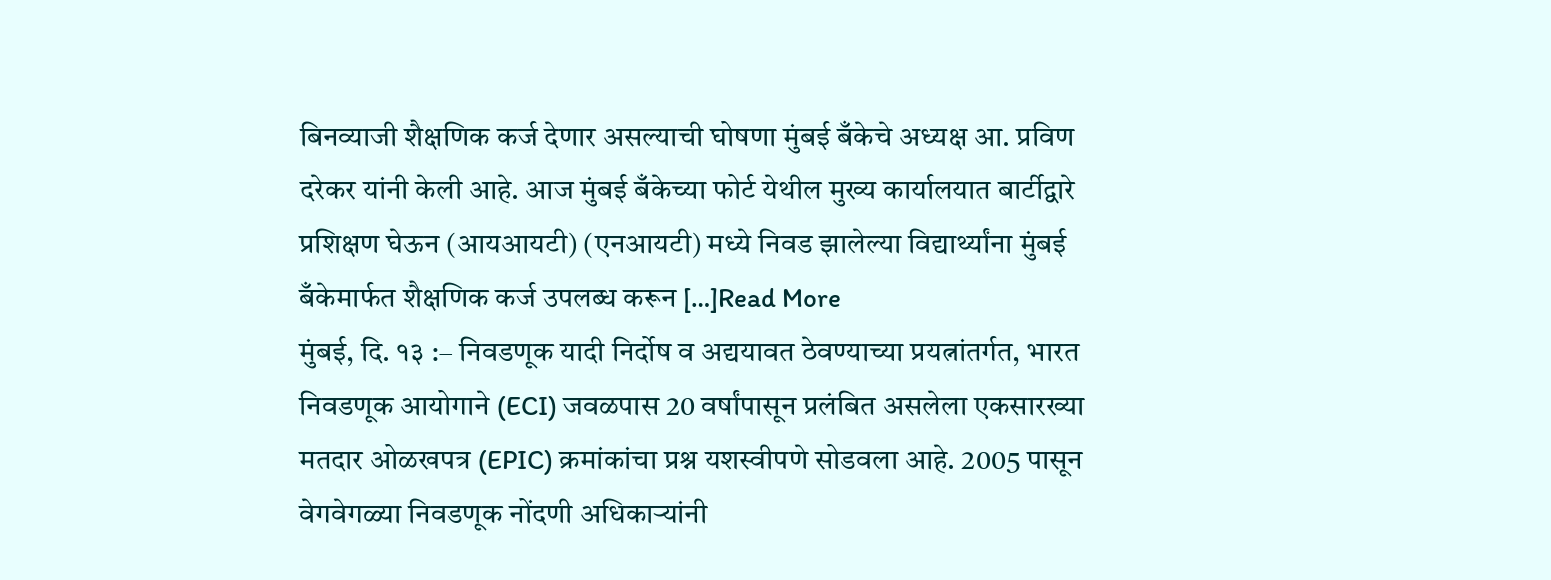बिनव्याजी शैक्षणिक कर्ज देणार असल्याची घोषणा मुंबई बँकेचे अध्यक्ष आ. प्रविण दरेकर यांनी केली आहे. आज मुंबई बँकेच्या फोर्ट येथील मुख्य कार्यालयात बार्टीद्वारे प्रशिक्षण घेऊन (आयआयटी) (एनआयटी) मध्ये निवड झालेल्या विद्यार्थ्यांना मुंबई बँकेमार्फत शैक्षणिक कर्ज उपलब्ध करून […]Read More
मुंबई, दि. १३ :– निवडणूक यादी निर्दोष व अद्ययावत ठेवण्याच्या प्रयत्नांतर्गत, भारत निवडणूक आयोगाने (ECI) जवळपास 20 वर्षांपासून प्रलंबित असलेला एकसारख्या मतदार ओळखपत्र (EPIC) क्रमांकांचा प्रश्न यशस्वीपणे सोडवला आहे. 2005 पासून वेगवेगळ्या निवडणूक नोंदणी अधिकाऱ्यांनी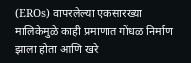(EROs) वापरलेल्या एकसारख्या मालिकेमुळे काही प्रमाणात गोंधळ निर्माण झाला होता आणि खरे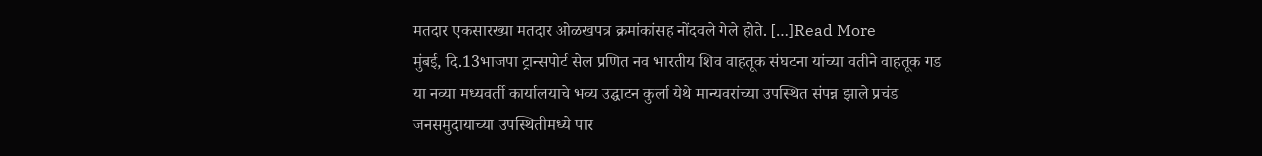मतदार एकसारख्या मतदार ओळखपत्र क्रमांकांसह नोंदवले गेले होते. […]Read More
मुंबई, दि.13भाजपा ट्रान्सपोर्ट सेल प्रणित नव भारतीय शिव वाहतूक संघटना यांच्या वतीने वाहतूक गड या नव्या मध्यवर्ती कार्यालयाचे भव्य उद्घाटन कुर्ला येथे मान्यवरांच्या उपस्थित संपन्न झाले प्रचंड जनसमुदायाच्या उपस्थितीमध्ये पार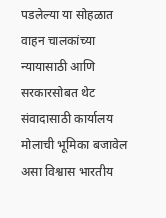पडलेल्या या सोहळात वाहन चालकांच्या न्यायासाठी आणि सरकारसोबत थेट संवादासाठी कार्यालय मोलाची भूमिका बजावेल असा विश्वास भारतीय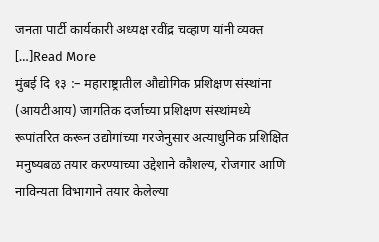जनता पार्टी कार्यकारी अध्यक्ष रवींद्र चव्हाण यांनी व्यक्त […]Read More
मुंबई दि १३ :– महाराष्ट्रातील औद्योगिक प्रशिक्षण संस्थांना (आयटीआय) जागतिक दर्जाच्या प्रशिक्षण संस्थांमध्ये रूपांतरित करून उद्योगांच्या गरजेनुसार अत्याधुनिक प्रशिक्षित मनुष्यबळ तयार करण्याच्या उद्देशाने कौशल्य, रोजगार आणि नाविन्यता विभागाने तयार केलेल्या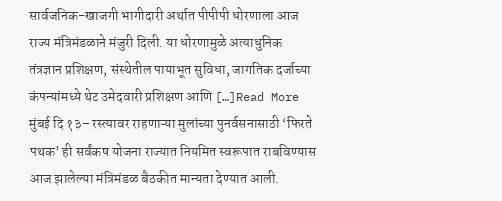सार्वजनिक-खाजगी भागीदारी अर्थात पीपीपी धोरणाला आज राज्य मंत्रिमंडळाने मंजुरी दिली. या धोरणामुळे अत्याधुनिक तंत्रज्ञान प्रशिक्षण, संस्थेतील पायाभूत सुविधा, जागतिक दर्जाच्या कंपन्यांमध्ये थेट उमेदवारी प्रशिक्षण आणि […]Read More
मुंबई दि १३– रस्त्यावर राहणाऱ्या मुलांच्या पुनर्वसनासाठी ‘फिरते पथक’ ही सर्वंकष योजना राज्यात नियमित स्वरूपात राबविण्यास आज झालेल्या मंत्रिमंडळ बैठकीत मान्यता देण्यात आली.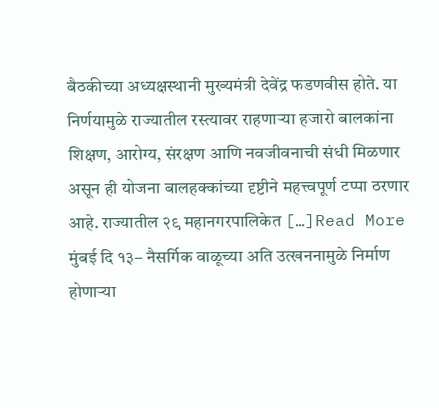बैठकीच्या अध्यक्षस्थानी मुख्यमंत्री देवेंद्र फडणवीस होते. या निर्णयामुळे राज्यातील रस्त्यावर राहणाऱ्या हजारो बालकांना शिक्षण, आरोग्य, संरक्षण आणि नवजीवनाची संधी मिळणार असून ही योजना बालहक्कांच्या दृष्टीने महत्त्वपूर्ण टप्पा ठरणार आहे. राज्यातील २९ महानगरपालिकेत […]Read More
मुंबई दि १३– नैसर्गिक वाळूच्या अति उत्खननामुळे निर्माण होणाऱ्या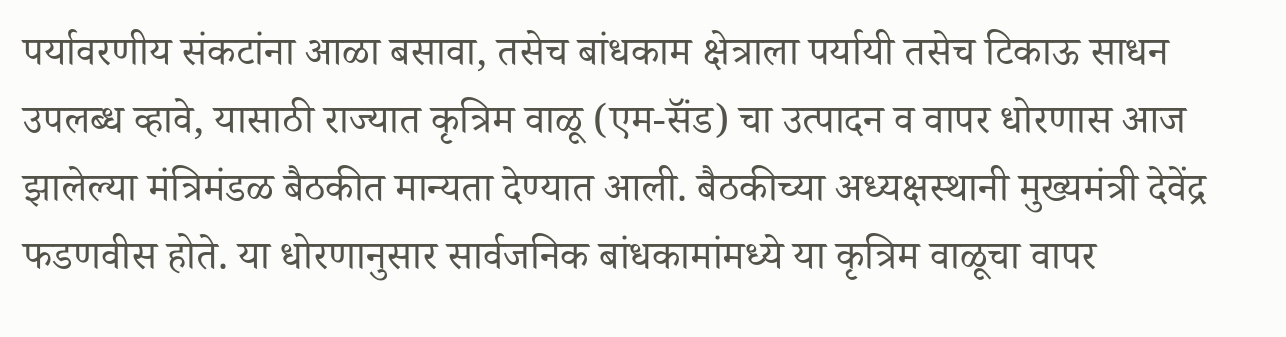पर्यावरणीय संकटांना आळा बसावा, तसेच बांधकाम क्षेत्राला पर्यायी तसेच टिकाऊ साधन उपलब्ध व्हावे, यासाठी राज्यात कृत्रिम वाळू (एम-सॅंड) चा उत्पादन व वापर धोरणास आज झालेल्या मंत्रिमंडळ बैठकीत मान्यता देण्यात आली. बैठकीच्या अध्यक्षस्थानी मुख्यमंत्री देवेंद्र फडणवीस होते. या धोरणानुसार सार्वजनिक बांधकामांमध्ये या कृत्रिम वाळूचा वापर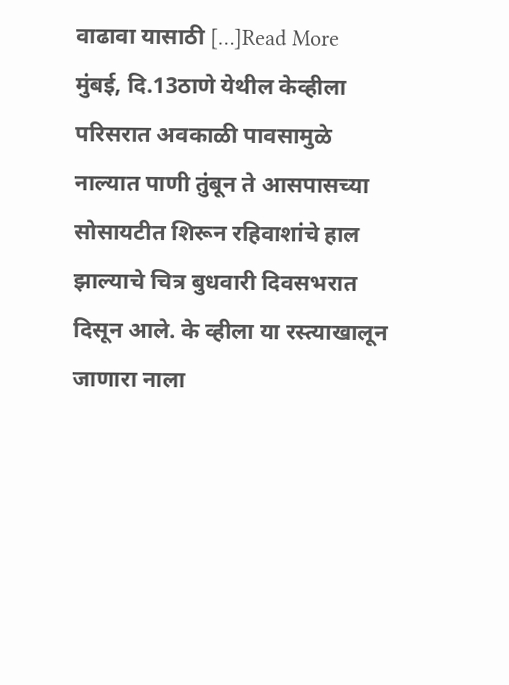वाढावा यासाठी […]Read More
मुंबई, दि.13ठाणे येथील केव्हीला परिसरात अवकाळी पावसामुळे नाल्यात पाणी तुंबून ते आसपासच्या सोसायटीत शिरून रहिवाशांचे हाल झाल्याचे चित्र बुधवारी दिवसभरात दिसून आले. के व्हीला या रस्त्याखालून जाणारा नाला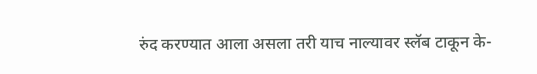रुंद करण्यात आला असला तरी याच नाल्यावर स्लॅब टाकून के-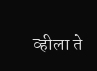व्हीला ते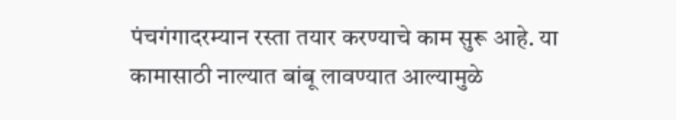पंचगंगादरम्यान रस्ता तयार करण्याचे काम सुरू आहे. या कामासाठी नाल्यात बांबू लावण्यात आल्यामुळे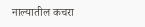नाल्यातील कचरा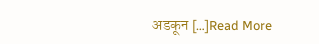अडकून […]Read More